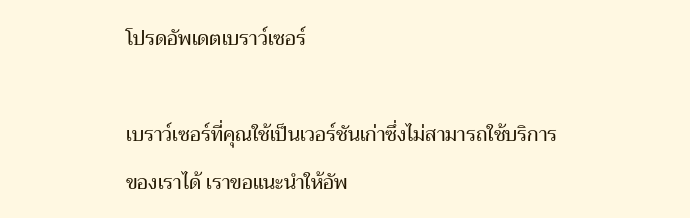โปรดอัพเดตเบราว์เซอร์

เบราว์เซอร์ที่คุณใช้เป็นเวอร์ชันเก่าซึ่งไม่สามารถใช้บริการของเราได้ เราขอแนะนำให้อัพ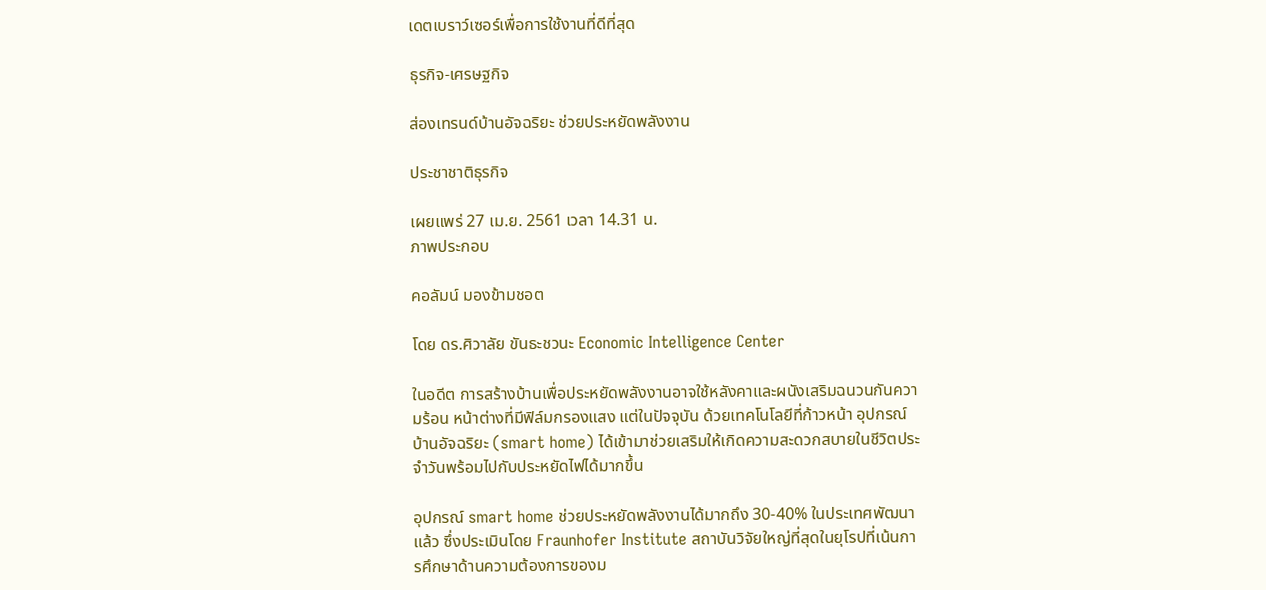เดตเบราว์เซอร์เพื่อการใช้งานที่ดีที่สุด

ธุรกิจ-เศรษฐกิจ

ส่องเทรนด์บ้านอัจฉริยะ ช่วยประหยัดพลังงาน

ประชาชาติธุรกิจ

เผยแพร่ 27 เม.ย. 2561 เวลา 14.31 น.
ภาพประกอบ

คอลัมน์ มองข้ามชอต

โดย ดร.ศิวาลัย ขันธะชวนะ Economic Intelligence Center

ในอดีต การสร้างบ้านเพื่อประหยัดพลังงานอาจใช้หลังคาและผนังเสริมฉนวนกันความร้อน หน้าต่างที่มีฟิล์มกรองแสง แต่ในปัจจุบัน ด้วยเทคโนโลยีที่ก้าวหน้า อุปกรณ์บ้านอัจฉริยะ (smart home) ได้เข้ามาช่วยเสริมให้เกิดความสะดวกสบายในชีวิตประจำวันพร้อมไปกับประหยัดไฟได้มากขึ้น

อุปกรณ์ smart home ช่วยประหยัดพลังงานได้มากถึง 30-40% ในประเทศพัฒนาแล้ว ซึ่งประเมินโดย Fraunhofer Institute สถาบันวิจัยใหญ่ที่สุดในยุโรปที่เน้นการศึกษาด้านความต้องการของม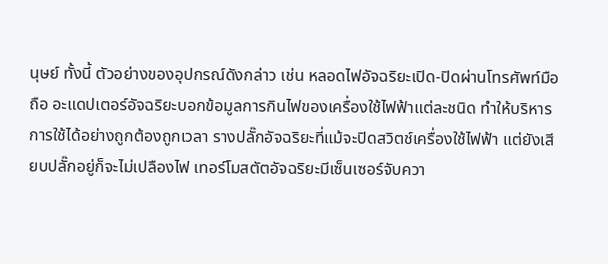นุษย์ ทั้งนี้ ตัวอย่างของอุปกรณ์ดังกล่าว เช่น หลอดไฟอัจฉริยะเปิด-ปิดผ่านโทรศัพท์มือถือ อะแดปเตอร์อัจฉริยะบอกข้อมูลการกินไฟของเครื่องใช้ไฟฟ้าแต่ละชนิด ทำให้บริหารการใช้ได้อย่างถูกต้องถูกเวลา รางปลั๊กอัจฉริยะที่แม้จะปิดสวิตช์เครื่องใช้ไฟฟ้า แต่ยังเสียบปลั๊กอยู่ก็จะไม่เปลืองไฟ เทอร์โมสตัตอัจฉริยะมีเซ็นเซอร์จับควา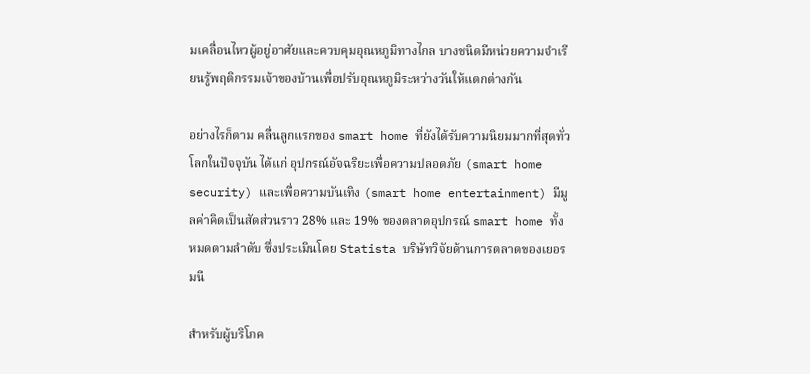มเคลื่อนไหวผู้อยู่อาศัยและควบคุมอุณหภูมิทางไกล บางชนิดมีหน่วยความจำเรียนรู้พฤติกรรมเจ้าของบ้านเพื่อปรับอุณหภูมิระหว่างวันให้แตกต่างกัน

อย่างไรก็ตาม คลื่นลูกแรกของ smart home ที่ยังได้รับความนิยมมากที่สุดทั่วโลกในปัจจุบัน ได้แก่ อุปกรณ์อัจฉริยะเพื่อความปลอดภัย (smart home security) และเพื่อความบันเทิง (smart home entertainment) มีมูลค่าคิดเป็นสัดส่วนราว 28% และ 19% ของตลาดอุปกรณ์ smart home ทั้งหมดตามลำดับ ซึ่งประเมินโดย Statista บริษัทวิจัยด้านการตลาดของเยอรมนี

สำหรับผู้บริโภค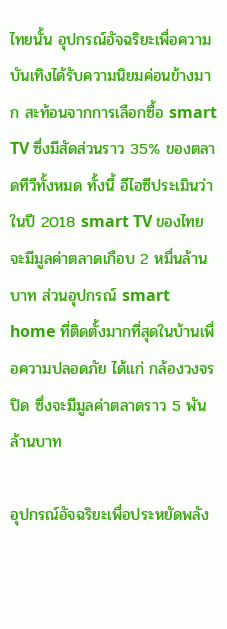ไทยนั้น อุปกรณ์อัจฉริยะเพื่อความบันเทิงได้รับความนิยมค่อนข้างมาก สะท้อนจากการเลือกซื้อ smart TV ซึ่งมีสัดส่วนราว 35% ของตลาดทีวีทั้งหมด ทั้งนี้ อีไอซีประเมินว่า ในปี 2018 smart TV ของไทยจะมีมูลค่าตลาดเกือบ 2 หมื่นล้านบาท ส่วนอุปกรณ์ smart home ที่ติดตั้งมากที่สุดในบ้านเพื่อความปลอดภัย ได้แก่ กล้องวงจรปิด ซึ่งจะมีมูลค่าตลาดราว 5 พันล้านบาท

อุปกรณ์อัจฉริยะเพื่อประหยัดพลัง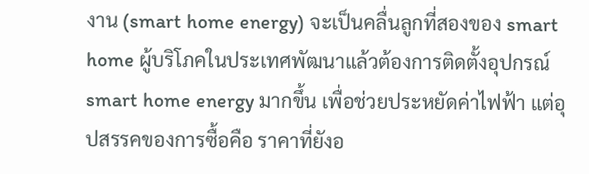งาน (smart home energy) จะเป็นคลื่นลูกที่สองของ smart home ผู้บริโภคในประเทศพัฒนาแล้วต้องการติดตั้งอุปกรณ์ smart home energy มากขึ้น เพื่อช่วยประหยัดค่าไฟฟ้า แต่อุปสรรคของการซื้อคือ ราคาที่ยังอ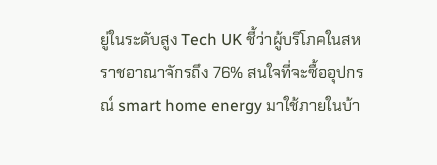ยู่ในระดับสูง Tech UK ชี้ว่าผู้บริโภคในสหราชอาณาจักรถึง 76% สนใจที่จะซื้ออุปกรณ์ smart home energy มาใช้ภายในบ้า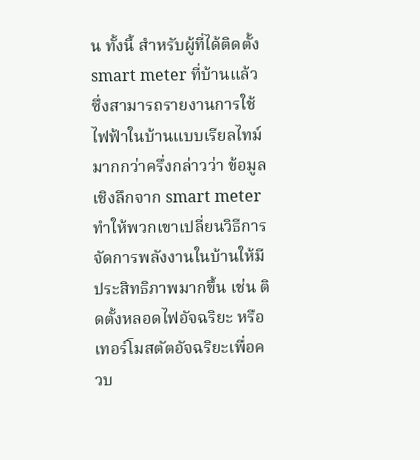น ทั้งนี้ สำหรับผู้ที่ได้ติดตั้ง smart meter ที่บ้านแล้ว ซึ่งสามารถรายงานการใช้ไฟฟ้าในบ้านแบบเรียลไทม์ มากกว่าครึ่งกล่าวว่า ข้อมูลเชิงลึกจาก smart meter ทำให้พวกเขาเปลี่ยนวิธีการจัดการพลังงานในบ้านให้มีประสิทธิภาพมากขึ้น เช่น ติดตั้งหลอดไฟอัจฉริยะ หรือเทอร์โมสตัตอัจฉริยะเพื่อควบ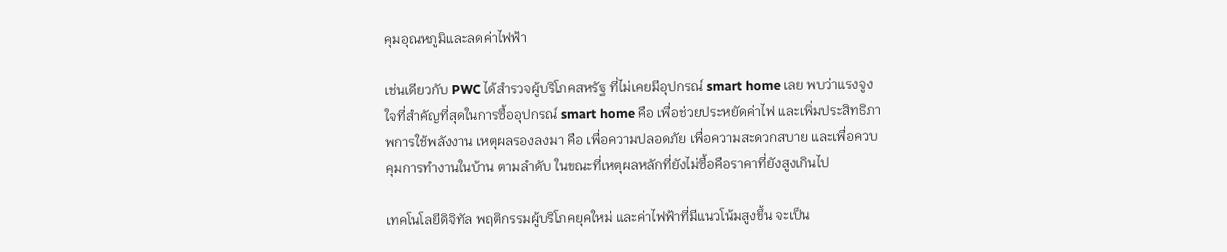คุมอุณหภูมิและลดค่าไฟฟ้า

เช่นเดียวกับ PWC ได้สำรวจผู้บริโภคสหรัฐ ที่ไม่เคยมีอุปกรณ์ smart home เลย พบว่าแรงจูงใจที่สำคัญที่สุดในการซื้ออุปกรณ์ smart home คือ เพื่อช่วยประหยัดค่าไฟ และเพิ่มประสิทธิภาพการใช้พลังงาน เหตุผลรองลงมา คือ เพื่อความปลอดภัย เพื่อความสะดวกสบาย และเพื่อควบคุมการทำงานในบ้าน ตามลำดับ ในขณะที่เหตุผลหลักที่ยังไม่ซื้อคือราคาที่ยังสูงเกินไป

เทคโนโลยีดิจิทัล พฤติกรรมผู้บริโภคยุคใหม่ และค่าไฟฟ้าที่มีแนวโน้มสูงขึ้น จะเป็น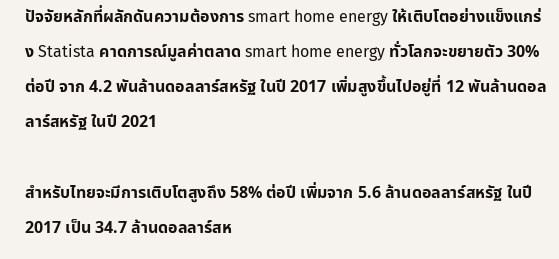ปัจจัยหลักที่ผลักดันความต้องการ smart home energy ให้เติบโตอย่างแข็งแกร่ง Statista คาดการณ์มูลค่าตลาด smart home energy ทั่วโลกจะขยายตัว 30% ต่อปี จาก 4.2 พันล้านดอลลาร์สหรัฐ ในปี 2017 เพิ่มสูงขึ้นไปอยู่ที่ 12 พันล้านดอลลาร์สหรัฐ ในปี 2021

สำหรับไทยจะมีการเติบโตสูงถึง 58% ต่อปี เพิ่มจาก 5.6 ล้านดอลลาร์สหรัฐ ในปี 2017 เป็น 34.7 ล้านดอลลาร์สห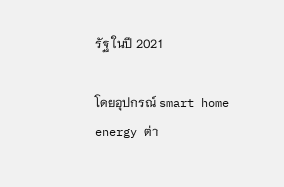รัฐ ในปี 2021

โดยอุปกรณ์ smart home energy ต่า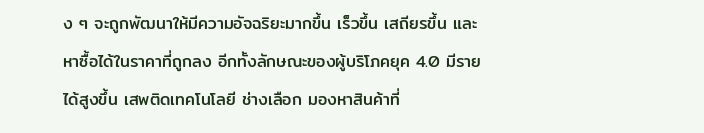ง ๆ จะถูกพัฒนาให้มีความอัจฉริยะมากขึ้น เร็วขึ้น เสถียรขึ้น และหาซื้อได้ในราคาที่ถูกลง อีกทั้งลักษณะของผู้บริโภคยุค 4.0 มีรายได้สูงขึ้น เสพติดเทคโนโลยี ช่างเลือก มองหาสินค้าที่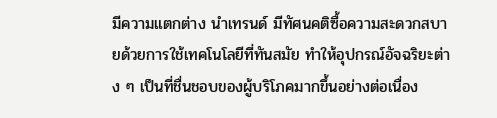มีความแตกต่าง นำเทรนด์ มีทัศนคติซื้อความสะดวกสบายด้วยการใช้เทคโนโลยีที่ทันสมัย ทำให้อุปกรณ์อัจฉริยะต่าง ๆ เป็นที่ชื่นชอบของผู้บริโภคมากขึ้นอย่างต่อเนื่อง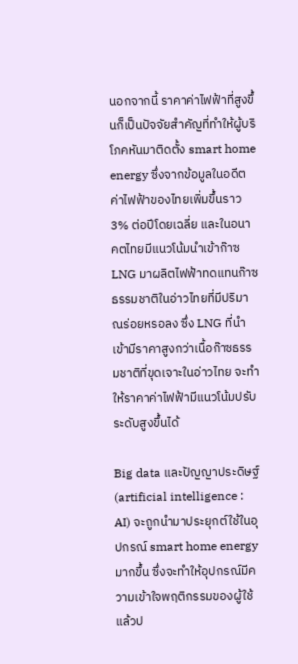นอกจากนี้ ราคาค่าไฟฟ้าที่สูงขึ้นก็เป็นปัจจัยสำคัญที่ทำให้ผู้บริโภคหันมาติดตั้ง smart home energy ซึ่งจากข้อมูลในอดีตค่าไฟฟ้าของไทยเพิ่มขึ้นราว 3% ต่อปีโดยเฉลี่ย และในอนาคตไทยมีแนวโน้มนำเข้าก๊าซ LNG มาผลิตไฟฟ้าทดแทนก๊าซธรรมชาติในอ่าวไทยที่มีปริมาณร่อยหรอลง ซึ่ง LNG ที่นำเข้ามีราคาสูงกว่าเนื้อก๊าซธรรมชาติที่ขุดเจาะในอ่าวไทย จะทำให้ราคาค่าไฟฟ้ามีแนวโน้มปรับระดับสูงขึ้นได้

Big data และปัญญาประดิษฐ์ (artificial intelligence : AI) จะถูกนำมาประยุกต์ใช้ในอุปกรณ์ smart home energy มากขึ้น ซึ่งจะทำให้อุปกรณ์มีความเข้าใจพฤติกรรมของผู้ใช้ แล้วป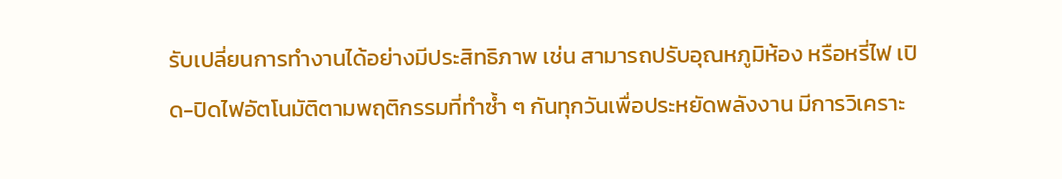รับเปลี่ยนการทำงานได้อย่างมีประสิทธิภาพ เช่น สามารถปรับอุณหภูมิห้อง หรือหรี่ไฟ เปิด-ปิดไฟอัตโนมัติตามพฤติกรรมที่ทำซ้ำ ๆ กันทุกวันเพื่อประหยัดพลังงาน มีการวิเคราะ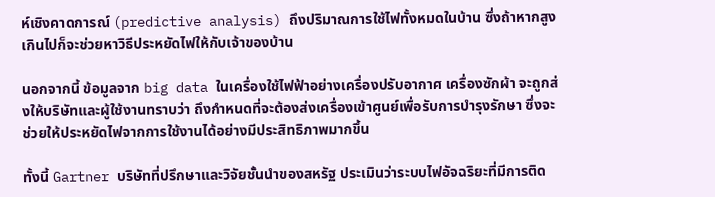ห์เชิงคาดการณ์ (predictive analysis) ถึงปริมาณการใช้ไฟทั้งหมดในบ้าน ซึ่งถ้าหากสูงเกินไปก็จะช่วยหาวิธีประหยัดไฟให้กับเจ้าของบ้าน

นอกจากนี้ ข้อมูลจาก big data ในเครื่องใช้ไฟฟ้าอย่างเครื่องปรับอากาศ เครื่องซักผ้า จะถูกส่งให้บริษัทและผู้ใช้งานทราบว่า ถึงกำหนดที่จะต้องส่งเครื่องเข้าศูนย์เพื่อรับการบำรุงรักษา ซึ่งจะช่วยให้ประหยัดไฟจากการใช้งานได้อย่างมีประสิทธิภาพมากขึ้น

ทั้งนี้ Gartner บริษัทที่ปรึกษาและวิจัยชั้นนำของสหรัฐ ประเมินว่าระบบไฟอัจฉริยะที่มีการติด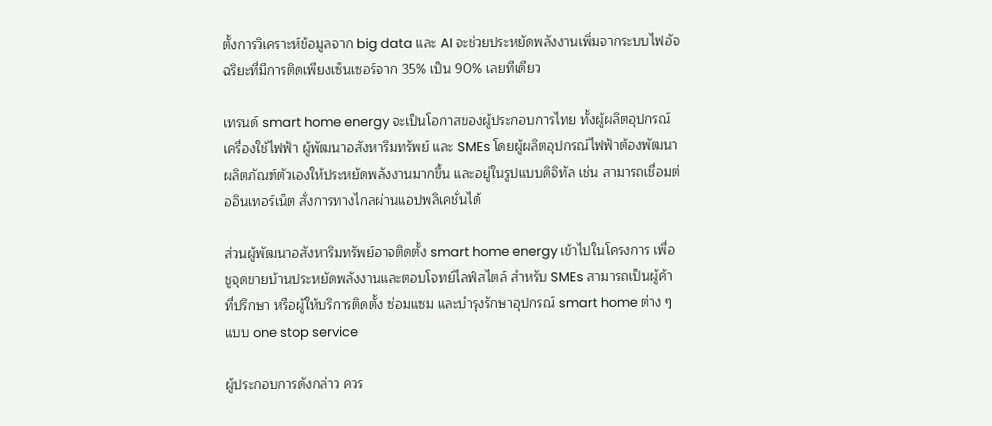ตั้งการวิเคราะห์ข้อมูลจาก big data และ AI จะช่วยประหยัดพลังงานเพิ่มจากระบบไฟอัจฉริยะที่มีการติดเพียงเซ็นเซอร์จาก 35% เป็น 90% เลยทีเดียว

เทรนด์ smart home energy จะเป็นโอกาสของผู้ประกอบการไทย ทั้งผู้ผลิตอุปกรณ์เครื่องใช้ไฟฟ้า ผู้พัฒนาอสังหาริมทรัพย์ และ SMEs โดยผู้ผลิตอุปกรณ์ไฟฟ้าต้องพัฒนาผลิตภัณฑ์ตัวเองให้ประหยัดพลังงานมากขึ้น และอยู่ในรูปแบบดิจิทัล เช่น สามารถเชื่อมต่ออินเทอร์เน็ต สั่งการทางไกลผ่านแอปพลิเคชั่นได้

ส่วนผู้พัฒนาอสังหาริมทรัพย์อาจติดตั้ง smart home energy เข้าไปในโครงการ เพื่อชูจุดขายบ้านประหยัดพลังงานและตอบโจทย์ไลฟ์สไตล์ สำหรับ SMEs สามารถเป็นผู้ค้า ที่ปรึกษา หรือผู้ให้บริการติดตั้ง ซ่อมแซม และบำรุงรักษาอุปกรณ์ smart home ต่าง ๆ แบบ one stop service

ผู้ประกอบการดังกล่าว ควร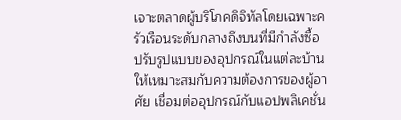เจาะตลาดผู้บริโภคดิจิทัลโดยเฉพาะครัวเรือนระดับกลางถึงบนที่มีกำลังซื้อ ปรับรูปแบบของอุปกรณ์ในแต่ละบ้านให้เหมาะสมกับความต้องการของผู้อาศัย เชื่อมต่ออุปกรณ์กับแอปพลิเคชั่น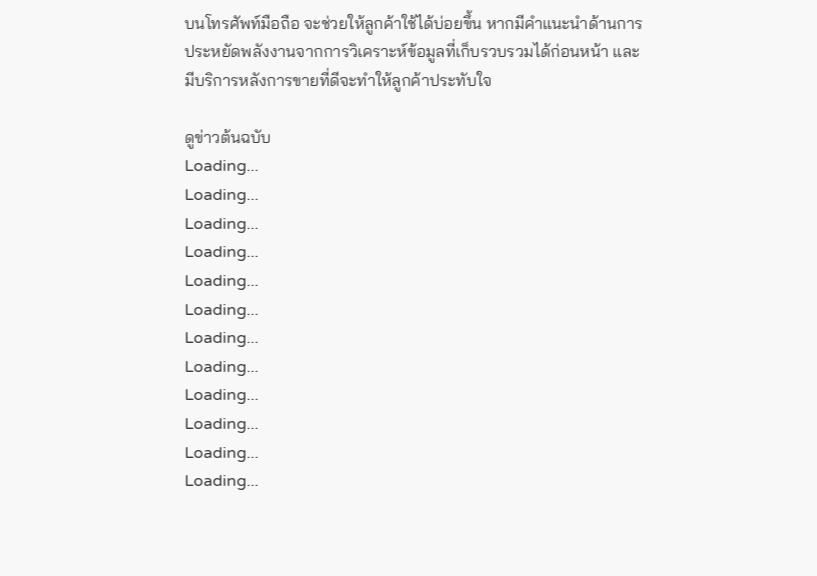บนโทรศัพท์มือถือ จะช่วยให้ลูกค้าใช้ได้บ่อยขึ้น หากมีคำแนะนำด้านการประหยัดพลังงานจากการวิเคราะห์ข้อมูลที่เก็บรวบรวมได้ก่อนหน้า และมีบริการหลังการขายที่ดีจะทำให้ลูกค้าประทับใจ

ดูข่าวต้นฉบับ
Loading...
Loading...
Loading...
Loading...
Loading...
Loading...
Loading...
Loading...
Loading...
Loading...
Loading...
Loading...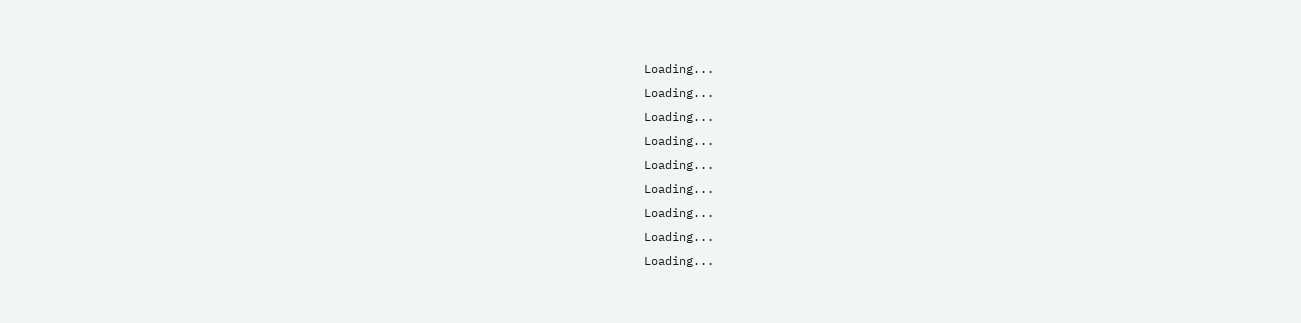Loading...
Loading...
Loading...
Loading...
Loading...
Loading...
Loading...
Loading...
Loading...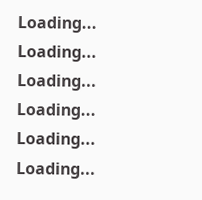Loading...
Loading...
Loading...
Loading...
Loading...
Loading...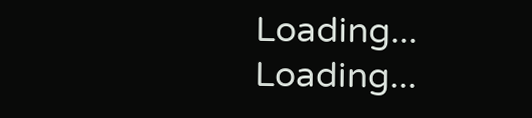Loading...
Loading...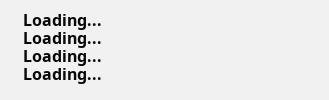Loading...
Loading...
Loading...
Loading...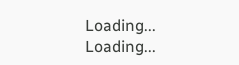Loading...
Loading...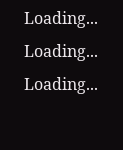Loading...
Loading...
Loading...